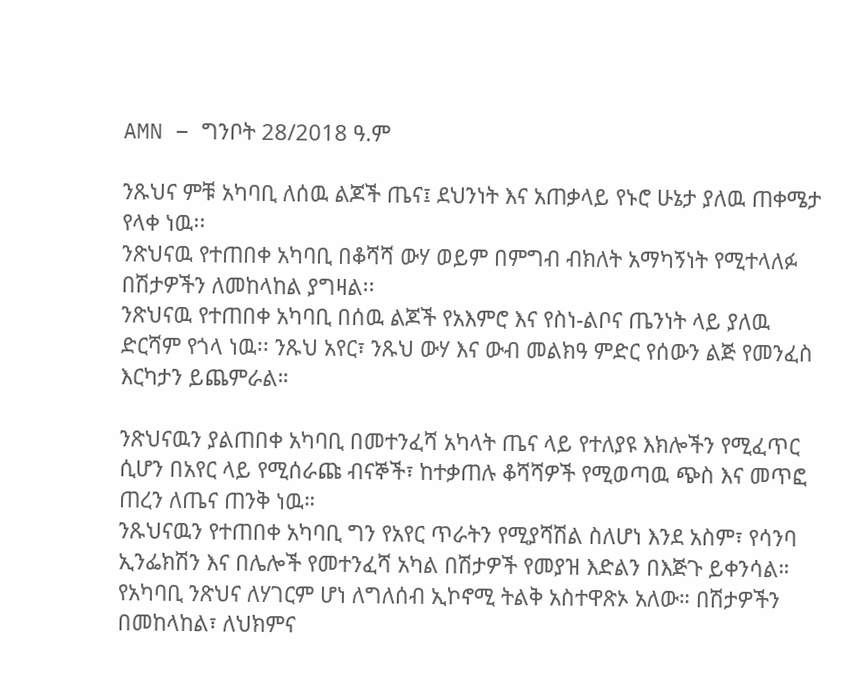AMN – ግንቦት 28/2018 ዓ.ም

ንጹህና ምቹ አካባቢ ለሰዉ ልጆች ጤና፤ ደህንነት እና አጠቃላይ የኑሮ ሁኔታ ያለዉ ጠቀሜታ የላቀ ነዉ፡፡
ንጽህናዉ የተጠበቀ አካባቢ በቆሻሻ ውሃ ወይም በምግብ ብክለት አማካኝነት የሚተላለፉ በሽታዎችን ለመከላከል ያግዛል፡፡
ንጽህናዉ የተጠበቀ አካባቢ በሰዉ ልጆች የአእምሮ እና የስነ-ልቦና ጤንነት ላይ ያለዉ ድርሻም የጎላ ነዉ፡፡ ንጹህ አየር፣ ንጹህ ውሃ እና ውብ መልክዓ ምድር የሰውን ልጅ የመንፈስ እርካታን ይጨምራል።

ንጽህናዉን ያልጠበቀ አካባቢ በመተንፈሻ አካላት ጤና ላይ የተለያዩ እክሎችን የሚፈጥር ሲሆን በአየር ላይ የሚሰራጩ ብናኞች፣ ከተቃጠሉ ቆሻሻዎች የሚወጣዉ ጭስ እና መጥፎ ጠረን ለጤና ጠንቅ ነዉ።
ንጹህናዉን የተጠበቀ አካባቢ ግን የአየር ጥራትን የሚያሻሽል ስለሆነ እንደ አስም፣ የሳንባ ኢንፌክሽን እና በሌሎች የመተንፈሻ አካል በሽታዎች የመያዝ እድልን በእጅጉ ይቀንሳል።
የአካባቢ ንጽህና ለሃገርም ሆነ ለግለሰብ ኢኮኖሚ ትልቅ አስተዋጽኦ አለው። በሽታዎችን በመከላከል፣ ለህክምና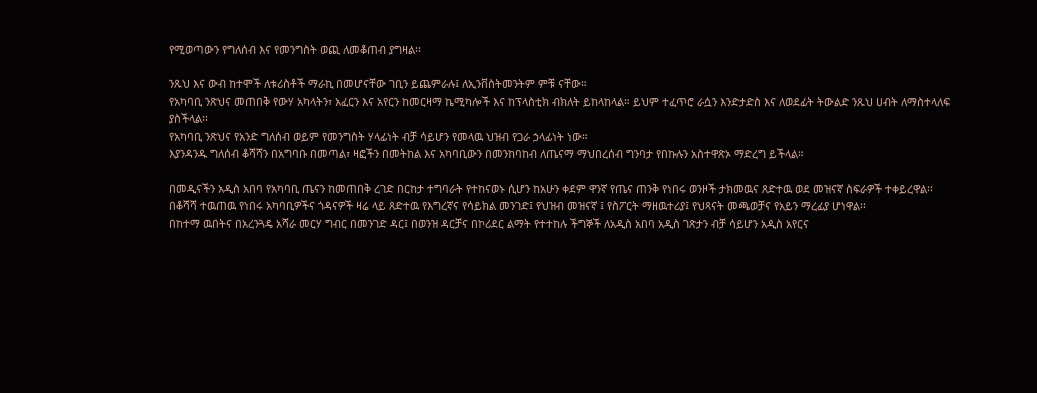የሚወጣውን የግለሰብ እና የመንግስት ወጪ ለመቆጠብ ያግዛል፡፡

ንጹህ እና ውብ ከተሞች ለቱሪስቶች ማራኪ በመሆናቸው ገቢን ይጨምራሉ፤ ለኢንቨስትመንትም ምቹ ናቸው።
የአካባቢ ንጽህና መጠበቅ የውሃ አካላትን፣ አፈርን እና አየርን ከመርዛማ ኬሚካሎች እና ከፕላስቲክ ብክለት ይከላከላል። ይህም ተፈጥሮ ራሷን እንድታድስ እና ለወደፊት ትውልድ ንጹህ ሀብት ለማስተላለፍ ያስችላል፡፡
የአካባቢ ንጽህና የአንድ ግለሰብ ወይም የመንግስት ሃላፊነት ብቻ ሳይሆን የመላዉ ህዝብ የጋራ ኃላፊነት ነው።
እያንዳንዱ ግለሰብ ቆሻሻን በአግባቡ በመጣል፣ ዛፎችን በመትከል እና አካባቢውን በመንከባከብ ለጤናማ ማህበረሰብ ግንባታ የበኩሉን አስተዋጽኦ ማድረግ ይችላል።

በመዲናችን አዲስ አበባ የአካባቢ ጤናን ከመጠበቅ ረገድ በርከታ ተግባራት የተከናወኑ ሲሆን ከአሁን ቀደም ዋንኛ የጤና ጠንቅ የነበሩ ወንዞች ታክመዉና ጸድተዉ ወደ መዝናኛ ስፍራዎች ተቀይረዋል፡፡
በቆሻሻ ተዉጠዉ የነበሩ አካባቢዎችና ጎዳናዎች ዛሬ ላይ ጸድተዉ የእግረኛና የሳይክል መንገድ፤ የህዝብ መዝናኛ ፤ የስፖርት ማዘዉተሪያ፤ የህጻናት መጫወቻና የአይን ማረፊያ ሆነዋል፡፡
በከተማ ዉበትና በአረንጓዴ አሻራ መርሃ ግብር በመንገድ ዳር፤ በወንዝ ዳርቻና በኮሪደር ልማት የተተከሉ ችግኞች ለአዲስ አበባ አዲስ ገጽታን ብቻ ሳይሆን አዲስ አየርና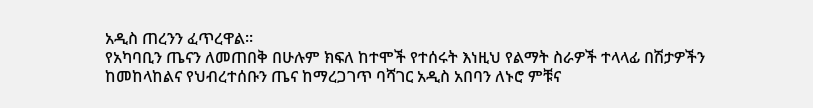አዲስ ጠረንን ፈጥረዋል፡፡
የአካባቢን ጤናን ለመጠበቅ በሁሉም ክፍለ ከተሞች የተሰሩት እነዚህ የልማት ስራዎች ተላላፊ በሽታዎችን ከመከላከልና የህብረተሰቡን ጤና ከማረጋገጥ ባሻገር አዲስ አበባን ለኑሮ ምቹና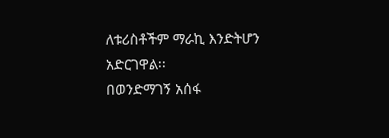ለቱሪስቶችም ማራኪ እንድትሆን አድርገዋል፡፡
በወንድማገኝ አሰፋ